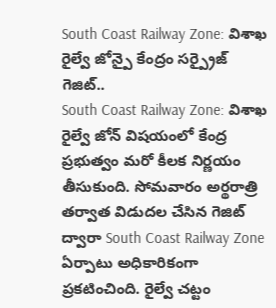South Coast Railway Zone: విశాఖ రైల్వే జోన్పై కేంద్రం సర్ప్రైజ్ గెజిట్..
South Coast Railway Zone: విశాఖ రైల్వే జోన్ విషయంలో కేంద్ర ప్రభుత్వం మరో కీలక నిర్ణయం తీసుకుంది. సోమవారం అర్థరాత్రి తర్వాత విడుదల చేసిన గెజిట్ ద్వారా South Coast Railway Zone ఏర్పాటు అధికారికంగా ప్రకటించింది. రైల్వే చట్టం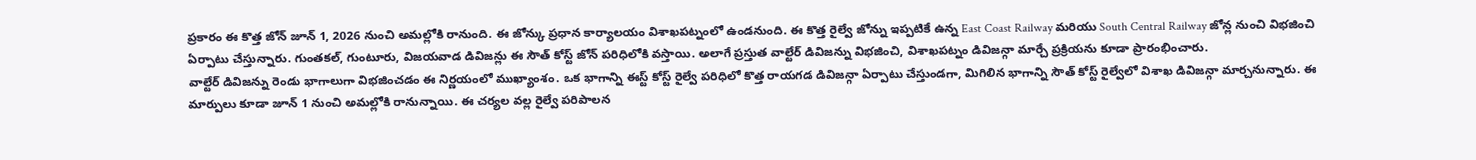ప్రకారం ఈ కొత్త జోన్ జూన్ 1, 2026 నుంచి అమల్లోకి రానుంది. ఈ జోన్కు ప్రధాన కార్యాలయం విశాఖపట్నంలో ఉండనుంది. ఈ కొత్త రైల్వే జోన్ను ఇప్పటికే ఉన్న East Coast Railway మరియు South Central Railway జోన్ల నుంచి విభజించి ఏర్పాటు చేస్తున్నారు. గుంతకల్, గుంటూరు, విజయవాడ డివిజన్లు ఈ సౌత్ కోస్ట్ జోన్ పరిధిలోకి వస్తాయి. అలాగే ప్రస్తుత వాల్టేర్ డివిజన్ను విభజించి, విశాఖపట్నం డివిజన్గా మార్చే ప్రక్రియను కూడా ప్రారంభించారు.
వాల్టేర్ డివిజన్ను రెండు భాగాలుగా విభజించడం ఈ నిర్ణయంలో ముఖ్యాంశం. ఒక భాగాన్ని ఈస్ట్ కోస్ట్ రైల్వే పరిధిలో కొత్త రాయగడ డివిజన్గా ఏర్పాటు చేస్తుండగా, మిగిలిన భాగాన్ని సౌత్ కోస్ట్ రైల్వేలో విశాఖ డివిజన్గా మార్చనున్నారు. ఈ మార్పులు కూడా జూన్ 1 నుంచి అమల్లోకి రానున్నాయి. ఈ చర్యల వల్ల రైల్వే పరిపాలన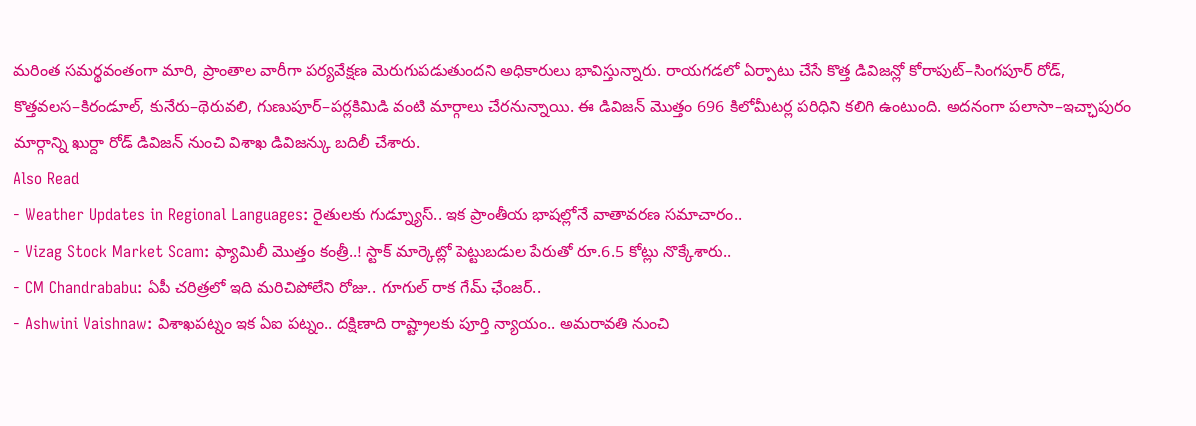మరింత సమర్థవంతంగా మారి, ప్రాంతాల వారీగా పర్యవేక్షణ మెరుగుపడుతుందని అధికారులు భావిస్తున్నారు. రాయగడలో ఏర్పాటు చేసే కొత్త డివిజన్లో కోరాపుట్–సింగపూర్ రోడ్, కొత్తవలస–కిరండూల్, కునేరు–థెరువలి, గుణుపూర్–పర్లకిమిడి వంటి మార్గాలు చేరనున్నాయి. ఈ డివిజన్ మొత్తం 696 కిలోమీటర్ల పరిధిని కలిగి ఉంటుంది. అదనంగా పలాసా–ఇచ్ఛాపురం మార్గాన్ని ఖుర్దా రోడ్ డివిజన్ నుంచి విశాఖ డివిజన్కు బదిలీ చేశారు.
Also Read
- Weather Updates in Regional Languages: రైతులకు గుడ్న్యూస్.. ఇక ప్రాంతీయ భాషల్లోనే వాతావరణ సమాచారం..
- Vizag Stock Market Scam: ఫ్యామిలీ మొత్తం కంత్రీ..! స్టాక్ మార్కెట్లో పెట్టుబడుల పేరుతో రూ.6.5 కోట్లు నొక్కేశారు..
- CM Chandrababu: ఏపీ చరిత్రలో ఇది మరిచిపోలేని రోజు.. గూగుల్ రాక గేమ్ ఛేంజర్..
- Ashwini Vaishnaw: విశాఖపట్నం ఇక ఏఐ పట్నం.. దక్షిణాది రాష్ట్రాలకు పూర్తి న్యాయం.. అమరావతి నుంచి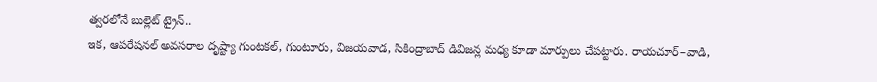త్వరలోనే బుల్లెట్ ట్రైన్..
ఇక, ఆపరేషనల్ అవసరాల దృష్ట్యా గుంటకల్, గుంటూరు, విజయవాడ, సికింద్రాబాద్ డివిజన్ల మధ్య కూడా మార్పులు చేపట్టారు. రాయచూర్–వాడి,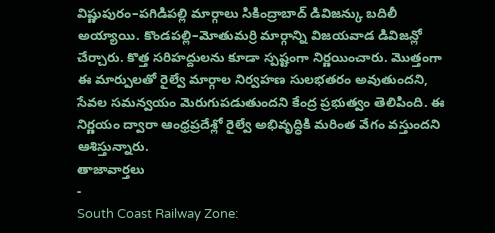విష్ణుపురం–పగిడిపల్లి మార్గాలు సికింద్రాబాద్ డివిజన్కు బదిలీ అయ్యాయి. కొండపల్లి–మోతుమర్రి మార్గాన్ని విజయవాడ డివిజన్లో చేర్చారు. కొత్త సరిహద్దులను కూడా స్పష్టంగా నిర్ణయించారు. మొత్తంగా ఈ మార్పులతో రైల్వే మార్గాల నిర్వహణ సులభతరం అవుతుందని, సేవల సమన్వయం మెరుగుపడుతుందని కేంద్ర ప్రభుత్వం తెలిపింది. ఈ నిర్ణయం ద్వారా ఆంధ్రప్రదేశ్లో రైల్వే అభివృద్ధికి మరింత వేగం వస్తుందని ఆశిస్తున్నారు.
తాజావార్తలు
-
South Coast Railway Zone: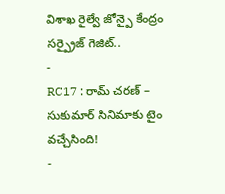విశాఖ రైల్వే జోన్పై కేంద్రం సర్ప్రైజ్ గెజిట్..
-
RC17 : రామ్ చరణ్ – సుకుమార్ సినిమాకు టైం వచ్చేసింది!
-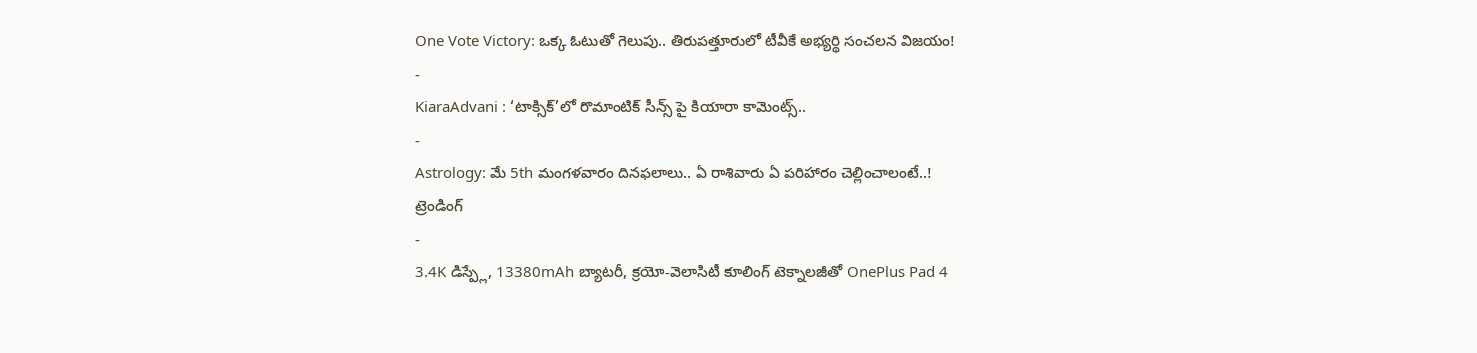One Vote Victory: ఒక్క ఓటుతో గెలుపు.. తిరుపత్తూరులో టీవీకే అభ్యర్థి సంచలన విజయం!
-
KiaraAdvani : ‘టాక్సిక్’లో రొమాంటిక్ సీన్స్ పై కియారా కామెంట్స్..
-
Astrology: మే 5th మంగళవారం దినఫలాలు.. ఏ రాశివారు ఏ పరిహారం చెల్లించాలంటే..!
ట్రెండింగ్
-
3.4K డిస్ప్లే, 13380mAh బ్యాటరీ, క్రయో-వెలాసిటీ కూలింగ్ టెక్నాలజీతో OnePlus Pad 4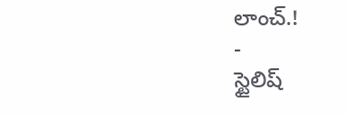లాంచ్.!
-
స్టైలిష్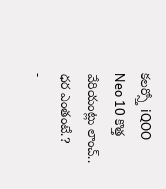కలర్స్తో iQOO Neo 10 కొత్త వేరియంట్లు లాంచ్.. ధర ఎంతంటే.?
-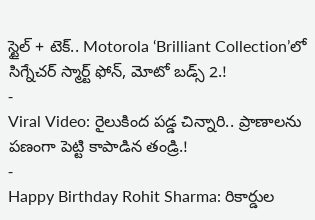స్టైల్ + టెక్.. Motorola ‘Brilliant Collection’లో సిగ్నేచర్ స్మార్ట్ ఫోన్, మోటో బడ్స్ 2.!
-
Viral Video: రైలుకింద పడ్డ చిన్నారి.. ప్రాణాలను పణంగా పెట్టి కాపాడిన తండ్రి.!
-
Happy Birthday Rohit Sharma: రికార్డుల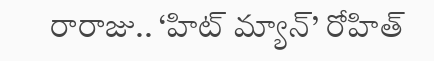రారాజు.. ‘హిట్ మ్యాన్’ రోహిత్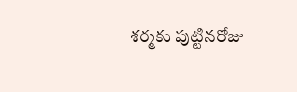శర్మకు పుట్టినరోజు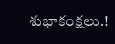శుభాకంక్షలు.!